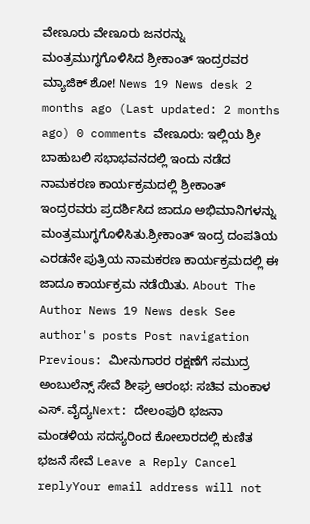ವೇಣೂರು ವೇಣೂರು ಜನರನ್ನು ಮಂತ್ರಮುಗ್ಧಗೊಳಿಸಿದ ಶ್ರೀಕಾಂತ್ ಇಂದ್ರರವರ ಮ್ಯಾಜಿಕ್ ಶೋ! News 19 News desk 2 months ago (Last updated: 2 months ago) 0 comments ವೇಣೂರು: ಇಲ್ಲಿಯ ಶ್ರೀ ಬಾಹುಬಲಿ ಸಭಾಭವನದಲ್ಲಿ ಇಂದು ನಡೆದ ನಾಮಕರಣ ಕಾರ್ಯಕ್ರಮದಲ್ಲಿ ಶ್ರೀಕಾಂತ್ ಇಂದ್ರರವರು ಪ್ರದರ್ಶಿಸಿದ ಜಾದೂ ಅಭಿಮಾನಿಗಳನ್ನು ಮಂತ್ರಮುಗ್ಧಗೊಳಿಸಿತು.ಶ್ರೀಕಾಂತ್ ಇಂದ್ರ ದಂಪತಿಯ ಎರಡನೇ ಪುತ್ರಿಯ ನಾಮಕರಣ ಕಾರ್ಯಕ್ರಮದಲ್ಲಿ ಈ ಜಾದೂ ಕಾರ್ಯಕ್ರಮ ನಡೆಯಿತು. About The Author News 19 News desk See author's posts Post navigation Previous: ಮೀನುಗಾರರ ರಕ್ಷಣೆಗೆ ಸಮುದ್ರ ಅಂಬುಲೆನ್ಸ್ ಸೇವೆ ಶೀಘ್ರ ಆರಂಭ: ಸಚಿವ ಮಂಕಾಳ ಎಸ್. ವೈದ್ಯNext: ದೇಲಂಪುರಿ ಭಜನಾ ಮಂಡಳಿಯ ಸದಸ್ಯರಿಂದ ಕೋಲಾರದಲ್ಲಿ ಕುಣಿತ ಭಜನೆ ಸೇವೆ Leave a Reply Cancel replyYour email address will not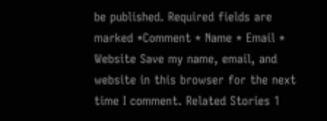be published. Required fields are marked *Comment * Name * Email * Website Save my name, email, and website in this browser for the next time I comment. Related Stories 1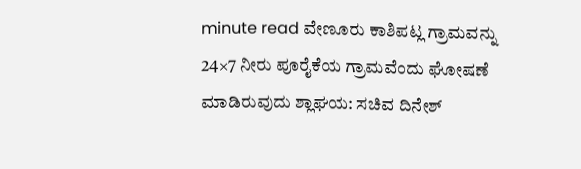minute read ವೇಣೂರು ಕಾಶಿಪಟ್ಲ ಗ್ರಾಮವನ್ನು 24×7 ನೀರು ಪೂರೈಕೆಯ ಗ್ರಾಮವೆಂದು ಘೋಷಣೆ ಮಾಡಿರುವುದು ಶ್ಲಾಘಯ: ಸಚಿವ ದಿನೇಶ್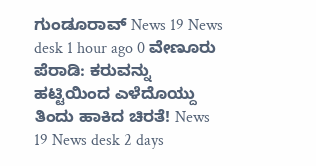ಗುಂಡೂರಾವ್ News 19 News desk 1 hour ago 0 ವೇಣೂರು ಪೆರಾಡಿ: ಕರುವನ್ನು ಹಟ್ಟಿಯಿಂದ ಎಳೆದೊಯ್ದು ತಿಂದು ಹಾಕಿದ ಚಿರತೆ! News 19 News desk 2 days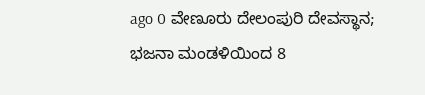ago 0 ವೇಣೂರು ದೇಲಂಪುರಿ ದೇವಸ್ಥಾನ; ಭಜನಾ ಮಂಡಳಿಯಿಂದ 8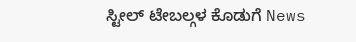ಸ್ಟೀಲ್ ಟೇಬಲ್ಗಳ ಕೊಡುಗೆ News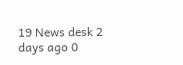19 News desk 2 days ago 0